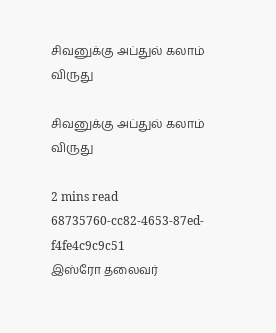சிவனுக்கு அப்துல் கலாம் விருது

சிவனுக்கு அப்துல் கலாம் விருது

2 mins read
68735760-cc82-4653-87ed-f4fe4c9c9c51
இஸ்ரோ தலைவர்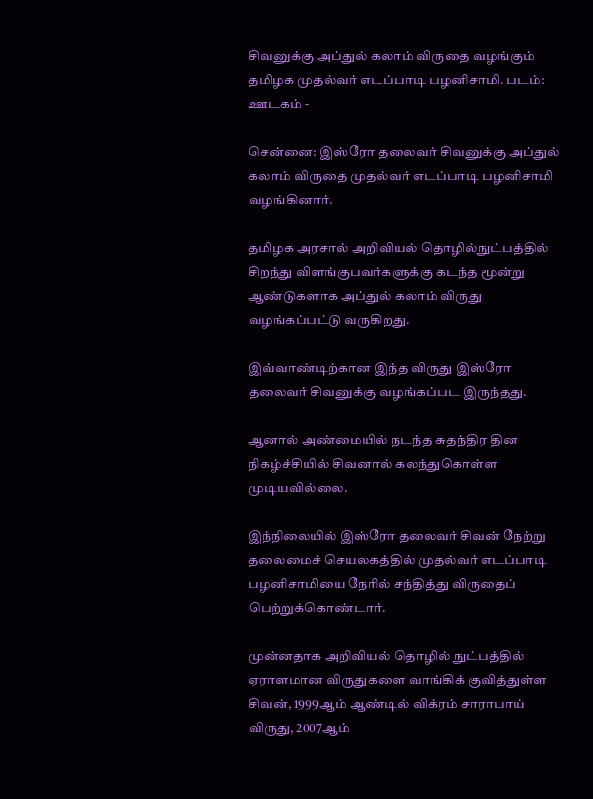சிவனுக்கு அப்துல் கலாம் விருதை வழங்கும் தமிழக முதல்வர் எடப்பாடி பழனிசாமி. படம்: ஊடகம் -

சென்னை: இஸ்ரோ தலைவர் சிவனுக்கு அப்துல் கலாம் விருதை முதல்வர் எடப்பாடி பழனிசாமி வழங்கினார்.

தமிழக அரசால் அறிவியல் தொழில்நுட்பத்தில் சிறந்து விளங்குபவர்களுக்கு கடந்த மூன்று ஆண்டுகளாக அப்துல் கலாம் விருது வழங்கப்பட்டு வருகிறது.

இவ்வாண்டிற்கான இந்த விருது இஸ்ரோ தலைவர் சிவனுக்கு வழங்கப்பட இருந்தது.

ஆனால் அண்மையில் நடந்த சுதந்திர தின நிகழ்ச்சியில் சிவனால் கலந்துகொள்ள முடியவில்லை.

இந்நிலையில் இஸ்ரோ தலைவர் சிவன் நேற்று தலைமைச் செயலகத்தில் முதல்வர் எடப்பாடி பழனிசாமியை நேரில் சந்தித்து விருதைப் பெற்றுக்கொண்டார்.

முன்னதாக அறிவியல் தொழில் நுட்பத்தில் ஏராளமான விருதுகளை வாங்கிக் குவித்துள்ள சிவன், 1999ஆம் ஆண்டில் விக்ரம் சாராபாய் விருது, 2007ஆம்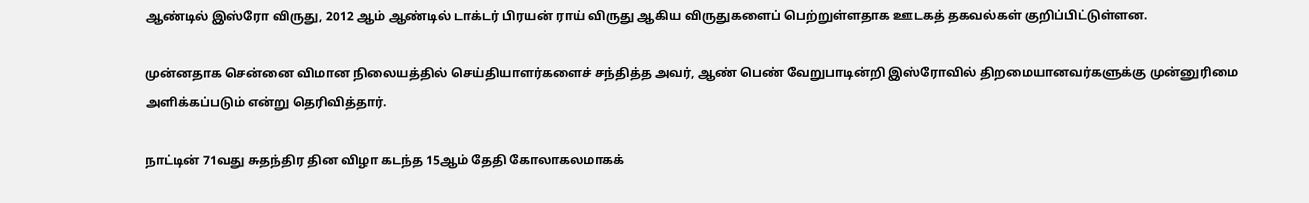ஆண்டில் இஸ்ரோ விருது, 2012 ஆம் ஆண்டில் டாக்டர் பிரயன் ராய் விருது ஆகிய விருதுகளைப் பெற்றுள்ளதாக ஊடகத் தகவல்கள் குறிப்பிட்டுள்ளன.

முன்னதாக சென்னை விமான நிலையத்தில் செய்தியாளர்களைச் சந்தித்த அவர், ஆண் பெண் வேறுபாடின்றி இஸ்ரோவில் திறமையானவர்களுக்கு முன்னுரிமை அளிக்கப்படும் என்று தெரிவித்தார்.

நாட்டின் 71வது சுதந்திர தின விழா கடந்த 15ஆம் தேதி கோலாகலமாகக்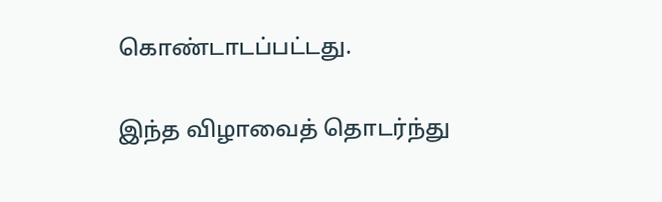கொண்டாடப்பட்டது.

இந்த விழாவைத் தொடர்ந்து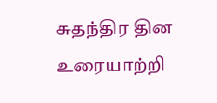சுதந்திர தின உரையாற்றி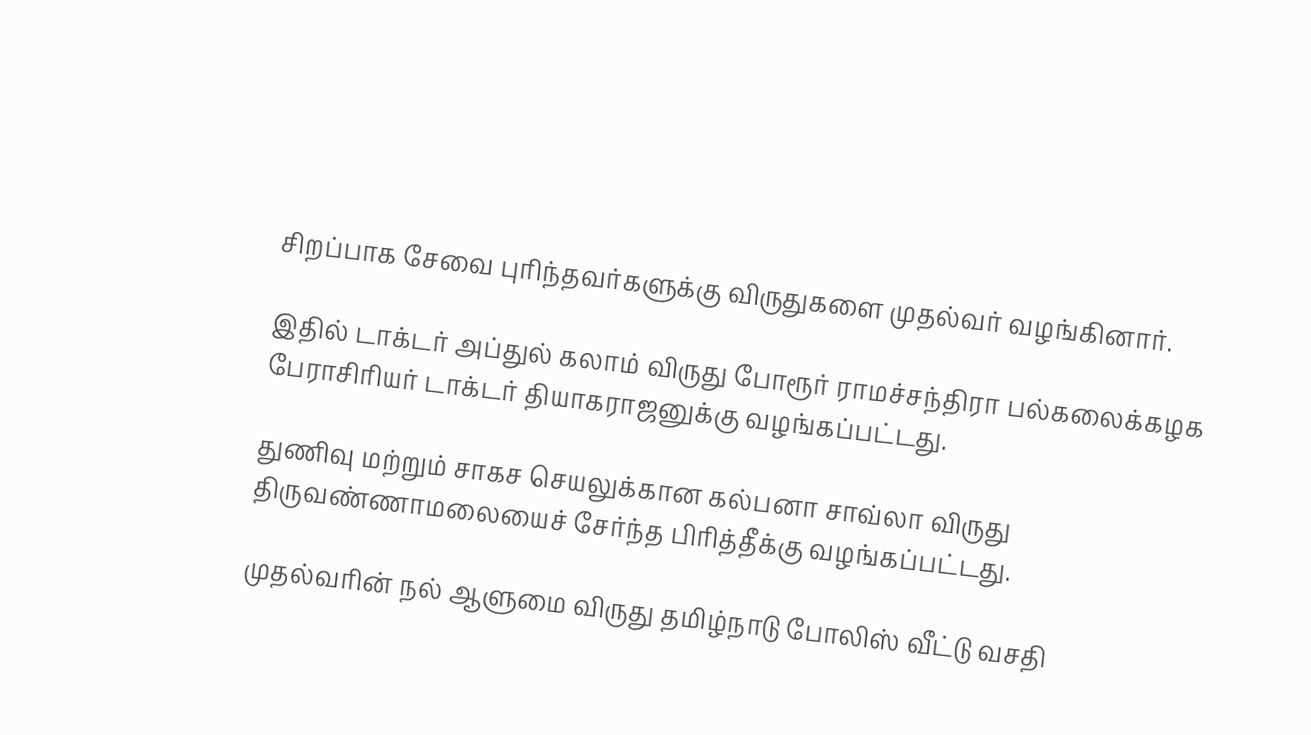சிறப்பாக சேவை புரிந்தவர்களுக்கு விருதுகளை முதல்வர் வழங்கினார்.

இதில் டாக்டர் அப்துல் கலாம் விருது போரூர் ராமச்சந்திரா பல்கலைக்கழக பேராசிரியர் டாக்டர் தியாகராஜனுக்கு வழங்கப்பட்டது.

துணிவு மற்றும் சாகச செயலுக்கான கல்பனா சாவ்லா விருது திருவண்ணாமலையைச் சேர்ந்த பிரித்தீக்கு வழங்கப்பட்டது.

முதல்வரின் நல் ஆளுமை விருது தமிழ்நாடு போலிஸ் வீட்டு வசதி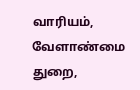வாரியம், வேளாண்மை துறை,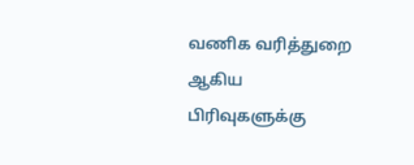வணிக வரித்துறை ஆகிய பிரிவுகளுக்கு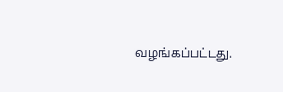வழங்கப்பட்டது.